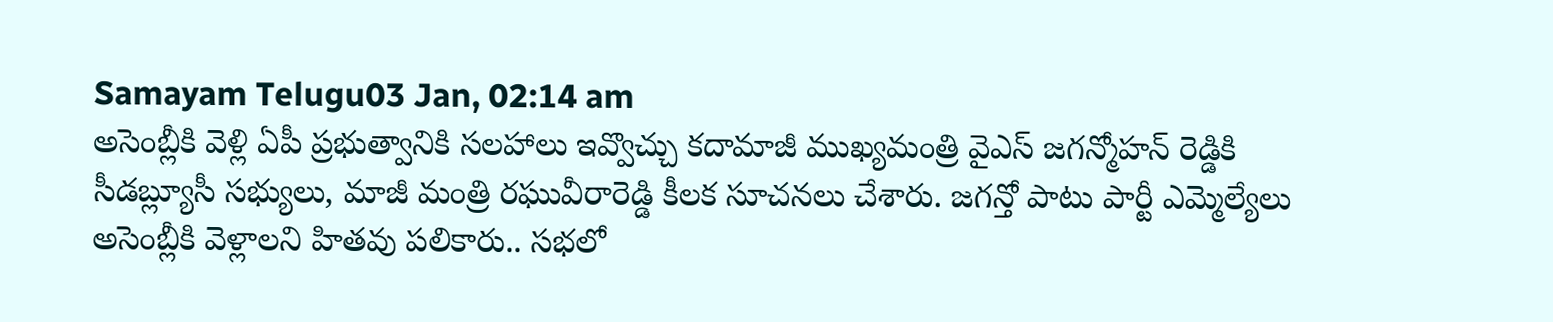Samayam Telugu03 Jan, 02:14 am
అసెంబ్లీకి వెళ్లి ఏపీ ప్రభుత్వానికి సలహాలు ఇవ్వొచ్చు కదామాజీ ముఖ్యమంత్రి వైఎస్ జగన్మోహన్ రెడ్డికి సీడబ్ల్యూసీ సభ్యులు, మాజీ మంత్రి రఘువీరారెడ్డి కీలక సూచనలు చేశారు. జగన్తో పాటు పార్టీ ఎమ్మెల్యేలు అసెంబ్లీకి వెళ్లాలని హితవు పలికారు.. సభలో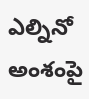ఎల్నినో అంశంపై